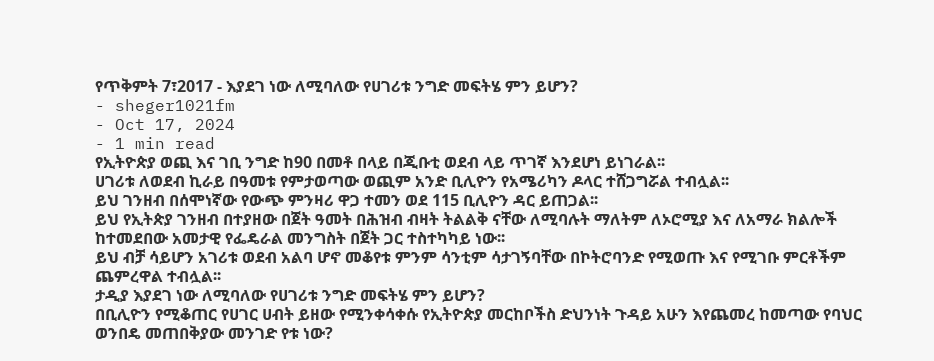የጥቅምት 7፣2017 - እያደገ ነው ለሚባለው የሀገሪቱ ንግድ መፍትሄ ምን ይሆን?
- sheger1021fm
- Oct 17, 2024
- 1 min read
የኢትዮጵያ ወጪ እና ገቢ ንግድ ከ90 በመቶ በላይ በጂቡቲ ወደብ ላይ ጥገኛ እንደሆነ ይነገራል፡፡
ሀገሪቱ ለወደብ ኪራይ በዓመቱ የምታወጣው ወጪም አንድ ቢሊዮን የአሜሪካን ዶላር ተሸጋግሯል ተብሏል፡፡
ይህ ገንዘብ በሰሞነኛው የውጭ ምንዛሪ ዋጋ ተመን ወደ 115 ቢሊዮን ዳር ይጠጋል፡፡
ይህ የኢትጵያ ገንዘብ በተያዘው በጀት ዓመት በሕዝብ ብዛት ትልልቅ ናቸው ለሚባሉት ማለትም ለኦሮሚያ እና ለአማራ ክልሎች ከተመደበው አመታዊ የፌዴራል መንግስት በጀት ጋር ተስተካካይ ነው፡፡
ይህ ብቻ ሳይሆን አገሪቱ ወደብ አልባ ሆኖ መቆየቱ ምንም ሳንቲም ሳታገኝባቸው በኮትሮባንድ የሚወጡ እና የሚገቡ ምርቶችም ጨምረዋል ተብሏል፡፡
ታዲያ እያደገ ነው ለሚባለው የሀገሪቱ ንግድ መፍትሄ ምን ይሆን?
በቢሊዮን የሚቆጠር የሀገር ሀብት ይዘው የሚንቀሳቀሱ የኢትዮጵያ መርከቦችስ ድህንነት ጉዳይ አሁን እየጨመረ ከመጣው የባህር ወንበዴ መጠበቅያው መንገድ የቱ ነው?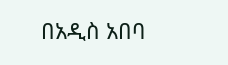በአዲስ አበባ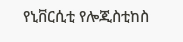የኒቨርሲቲ የሎጂስቲከስ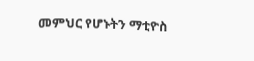መምህር የሆኑትን ማቲዮስ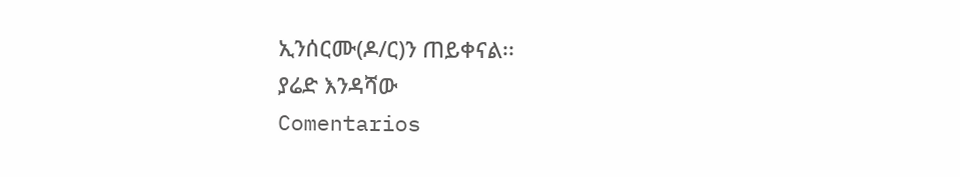ኢንሰርሙ(ዶ/ር)ን ጠይቀናል፡፡
ያሬድ እንዳሻው
Comentarios